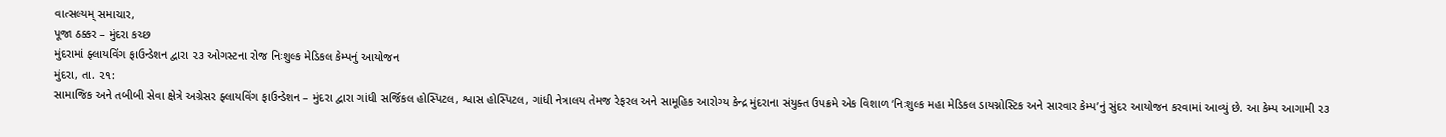વાત્સલ્યમ્ સમાચાર,
પૂજા ઠક્કર – મુંદરા કચ્છ
મુંદરામાં ફ્લાયવિંગ ફાઉન્ડેશન દ્વારા ૨૩ ઓગસ્ટના રોજ નિઃશુલ્ક મેડિકલ કેમ્પનું આયોજન
મુંદરા, તા. ૨૧:
સામાજિક અને તબીબી સેવા ક્ષેત્રે અગ્રેસર ફ્લાયવિંગ ફાઉન્ડેશન – મુંદરા દ્વારા ગાંધી સર્જિકલ હોસ્પિટલ, શ્વાસ હોસ્પિટલ, ગાંધી નેત્રાલય તેમજ રેફરલ અને સામૂહિક આરોગ્ય કેન્દ્ર મુંદરાના સંયુક્ત ઉપક્રમે એક વિશાળ ‘નિઃશુલ્ક મહા મેડિકલ ડાયગ્નોસ્ટિક અને સારવાર કેમ્પ’નું સુંદર આયોજન કરવામાં આવ્યું છે. આ કેમ્પ આગામી ૨૩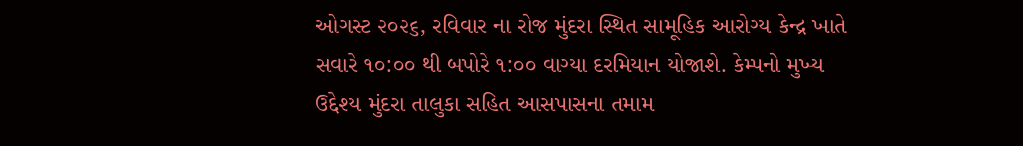ઓગસ્ટ ૨૦૨૬, રવિવાર ના રોજ મુંદરા સ્થિત સામૂહિક આરોગ્ય કેન્દ્ર ખાતે સવારે ૧૦:૦૦ થી બપોરે ૧:૦૦ વાગ્યા દરમિયાન યોજાશે. કેમ્પનો મુખ્ય ઉદ્દેશ્ય મુંદરા તાલુકા સહિત આસપાસના તમામ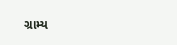ગ્રામ્ય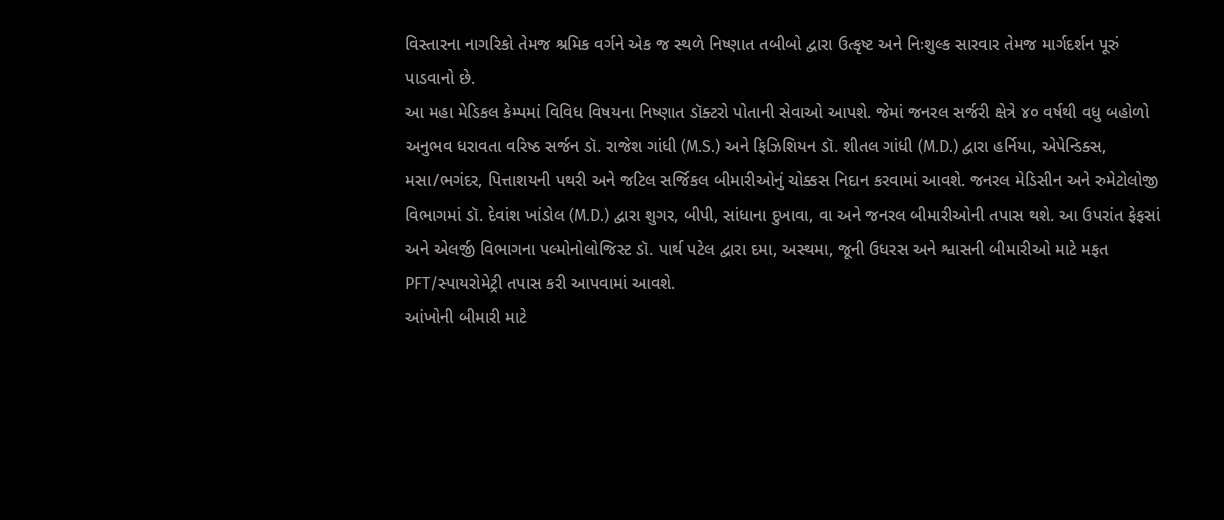વિસ્તારના નાગરિકો તેમજ શ્રમિક વર્ગને એક જ સ્થળે નિષ્ણાત તબીબો દ્વારા ઉત્કૃષ્ટ અને નિઃશુલ્ક સારવાર તેમજ માર્ગદર્શન પૂરું પાડવાનો છે.
આ મહા મેડિકલ કેમ્પમાં વિવિધ વિષયના નિષ્ણાત ડૉક્ટરો પોતાની સેવાઓ આપશે. જેમાં જનરલ સર્જરી ક્ષેત્રે ૪૦ વર્ષથી વધુ બહોળો અનુભવ ધરાવતા વરિષ્ઠ સર્જન ડૉ. રાજેશ ગાંધી (M.S.) અને ફિઝિશિયન ડૉ. શીતલ ગાંધી (M.D.) દ્વારા હર્નિયા, એપેન્ડિક્સ, મસા/ભગંદર, પિત્તાશયની પથરી અને જટિલ સર્જિકલ બીમારીઓનું ચોક્કસ નિદાન કરવામાં આવશે. જનરલ મેડિસીન અને રુમેટોલોજી વિભાગમાં ડૉ. દેવાંશ ખાંડોલ (M.D.) દ્વારા શુગર, બીપી, સાંધાના દુખાવા, વા અને જનરલ બીમારીઓની તપાસ થશે. આ ઉપરાંત ફેફસાં અને એલર્જી વિભાગના પલ્મોનોલોજિસ્ટ ડૉ. પાર્થ પટેલ દ્વારા દમા, અસ્થમા, જૂની ઉધરસ અને શ્વાસની બીમારીઓ માટે મફત PFT/સ્પાયરોમેટ્રી તપાસ કરી આપવામાં આવશે.
આંખોની બીમારી માટે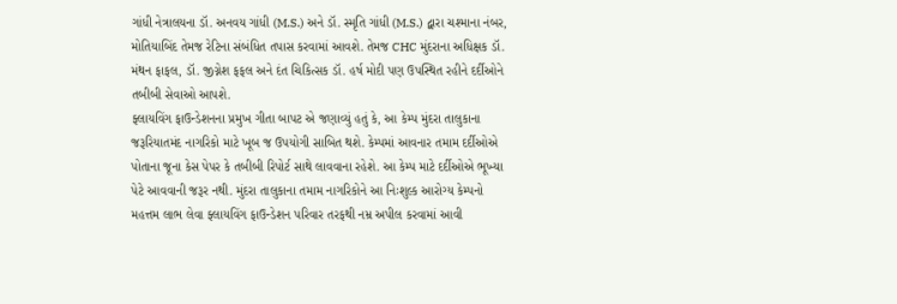ગાંધી નેત્રાલયના ડૉ. અનવય ગાંધી (M.S.) અને ડૉ. સ્મૃતિ ગાંધી (M.S.) દ્વારા ચશ્માના નંબર, મોતિયાબિંદ તેમજ રેટિના સંબંધિત તપાસ કરવામાં આવશે. તેમજ CHC મુંદરાના અધિક્ષક ડૉ. મંથન ફાફલ, ડૉ. જીગ્નેશ ફફલ અને દંત ચિકિત્સક ડૉ. હર્ષ મોદી પણ ઉપસ્થિત રહીને દર્દીઓને તબીબી સેવાઓ આપશે.
ફ્લાયવિંગ ફાઉન્ડેશનના પ્રમુખ ગીતા બાપટ એ જણાવ્યું હતું કે, આ કેમ્પ મુંદરા તાલુકાના જરૂરિયાતમંદ નાગરિકો માટે ખૂબ જ ઉપયોગી સાબિત થશે. કેમ્પમાં આવનાર તમામ દર્દીઓએ પોતાના જૂના કેસ પેપર કે તબીબી રિપોર્ટ સાથે લાવવાના રહેશે. આ કેમ્પ માટે દર્દીઓએ ભૂખ્યા પેટે આવવાની જરૂર નથી. મુંદરા તાલુકાના તમામ નાગરિકોને આ નિઃશુલ્ક આરોગ્ય કેમ્પનો મહત્તમ લાભ લેવા ફ્લાયવિંગ ફાઉન્ડેશન પરિવાર તરફથી નમ્ર અપીલ કરવામાં આવી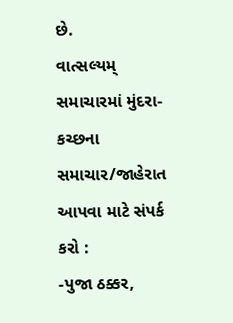છે.
વાત્સલ્યમ્ સમાચારમાં મુંદરા-કચ્છના સમાચાર/જાહેરાત આપવા માટે સંપર્ક કરો :
-પુજા ઠક્કર,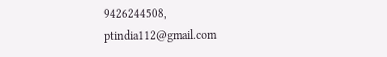9426244508,
ptindia112@gmail.com